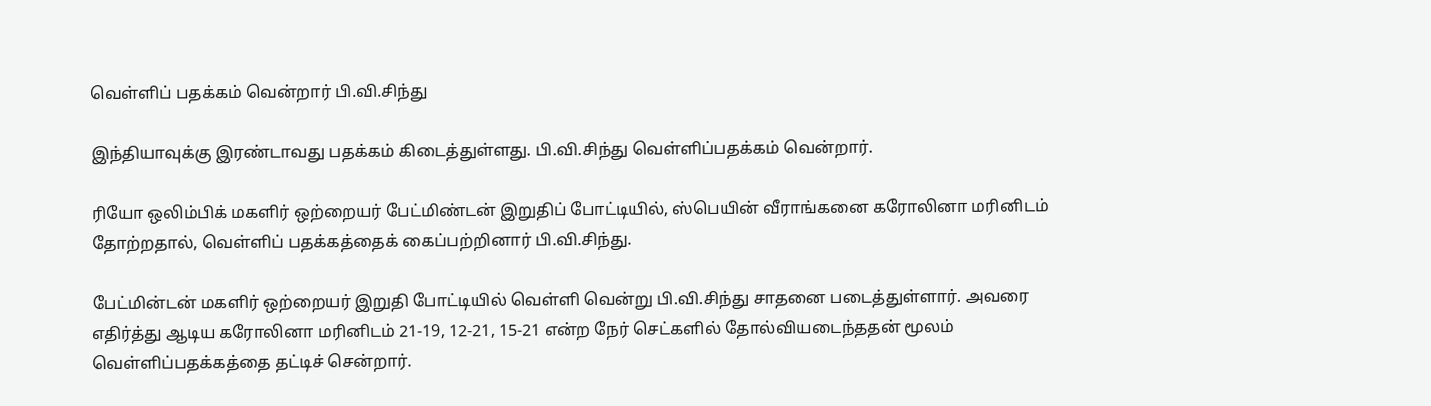வெள்ளிப் பதக்கம் வென்றார் பி.வி.சிந்து

இந்தியாவுக்கு இரண்டாவது பதக்கம் கிடைத்துள்ளது. பி.வி.சிந்து வெள்ளிப்பதக்கம் வென்றார்.

ரியோ ஒலிம்பிக் மகளிர் ஒற்றையர் பேட்மிண்டன் இறுதிப் போட்டியில், ஸ்பெயின் வீராங்கனை கரோலினா மரினிடம் தோற்றதால், வெள்ளிப் பதக்கத்தைக் கைப்பற்றினார் பி.வி.சிந்து.

பேட்மின்டன் மகளிர் ஒற்றையர் இறுதி போட்டியில் வெள்ளி வென்று பி.வி.சிந்து சாதனை படைத்துள்ளார். அவரை எதிர்த்து ஆடிய கரோலினா மரினிடம் 21-19, 12-21, 15-21 என்ற நேர் செட்களில் தோல்வியடைந்ததன் மூலம் வெள்ளிப்பதக்கத்தை தட்டிச் சென்றார்.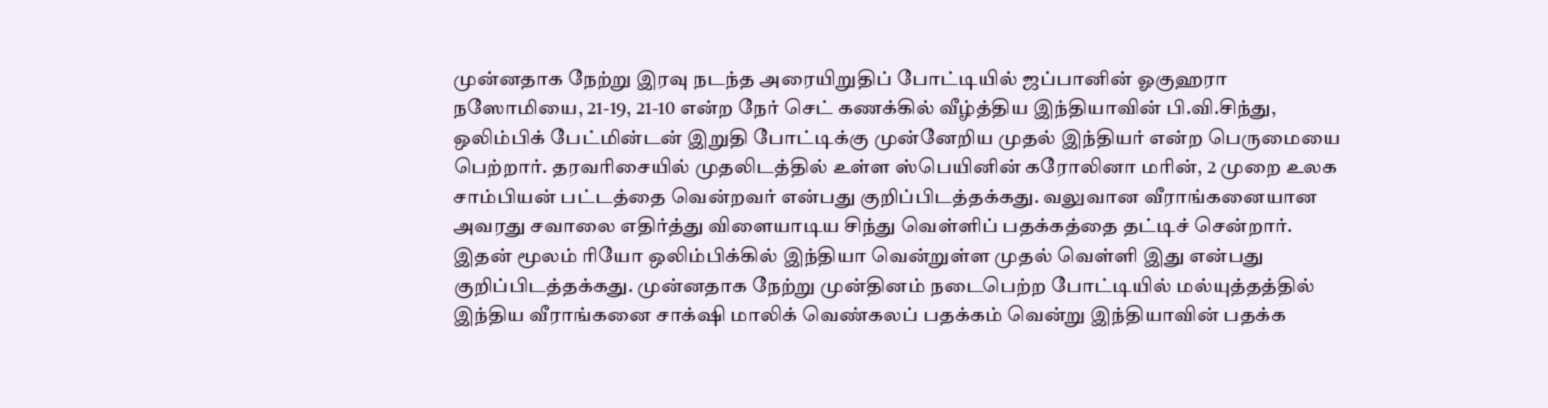முன்னதாக நேற்று இரவு நடந்த அரையிறுதிப் போட்டியில் ஜப்பானின் ஓகுஹரா நஸோமியை, 21-19, 21-10 என்ற நேர் செட் கணக்கில் வீழ்த்திய இந்தியாவின் பி.வி.சிந்து, ஒலிம்பிக் பேட்மின்டன் இறுதி போட்டிக்கு முன்னேறிய முதல் இந்தியர் என்ற பெருமையை பெற்றார். தரவரிசையில் முதலிடத்தில் உள்ள ஸ்பெயினின் கரோலினா மரின், 2 முறை உலக சாம்பியன் பட்டத்தை வென்றவர் என்பது குறிப்பிடத்தக்கது. வலுவான வீராங்கனையான அவரது சவாலை எதிர்த்து விளையாடிய சிந்து வெள்ளிப் பதக்கத்தை தட்டிச் சென்றார். இதன் மூலம் ரியோ ஒலிம்பிக்கில் இந்தியா வென்றுள்ள முதல் வெள்ளி இது என்பது குறிப்பிடத்தக்கது. முன்னதாக நேற்று முன்தினம் நடைபெற்ற போட்டியில் மல்யுத்தத்தில் இந்திய வீராங்கனை சாக்‌ஷி மாலிக் வெண்கலப் பதக்கம் வென்று இந்தியாவின் பதக்க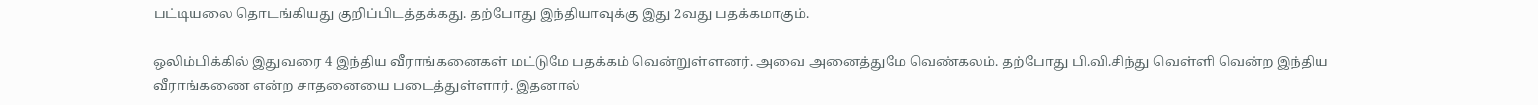பட்டியலை தொடங்கியது குறிப்பிடத்தக்கது. தற்போது இந்தியாவுக்கு இது 2வது பதக்கமாகும்.

ஒலிம்பிக்கில் இதுவரை 4 இந்திய வீராங்கனைகள் மட்டுமே பதக்கம் வென்றுள்ளனர். அவை அனைத்துமே வெண்கலம். தற்போது பி.வி.சிந்து வெள்ளி வென்ற இந்திய வீராங்கணை என்ற சாதனையை படைத்துள்ளார். இதனால்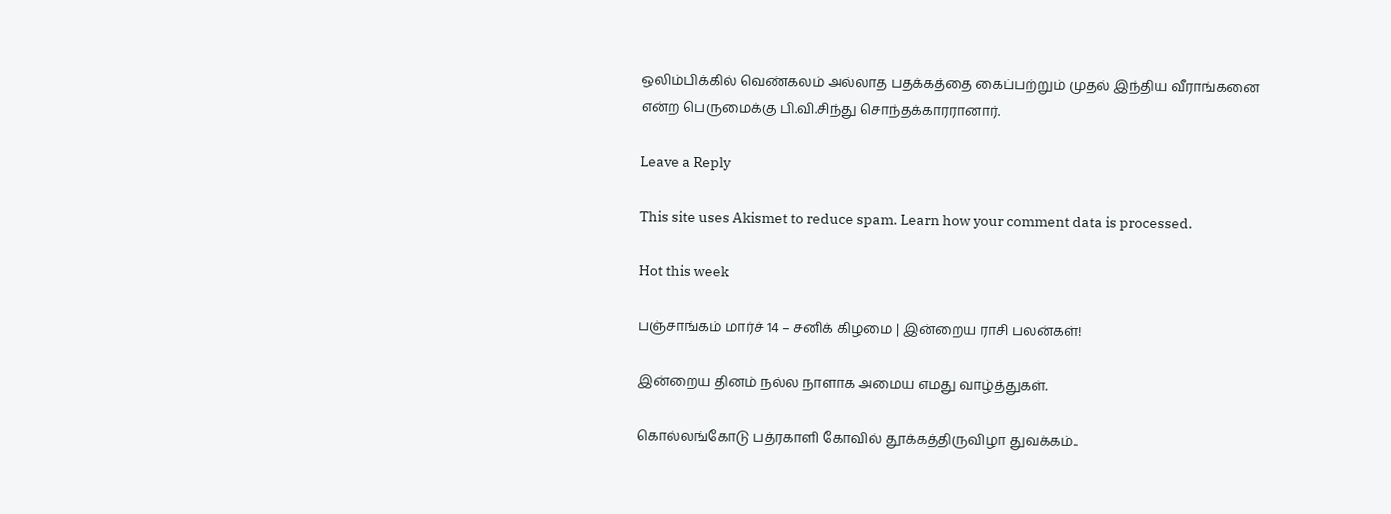ஒலிம்பிக்கில் வெண்கலம் அல்லாத பதக்கத்தை கைப்பற்றும் முதல் இந்திய வீராங்கனை என்ற பெருமைக்கு பி.வி.சிந்து சொந்தக்காரரானார்.

Leave a Reply

This site uses Akismet to reduce spam. Learn how your comment data is processed.

Hot this week

பஞ்சாங்கம் மார்ச் 14 – சனிக் கிழமை | இன்றைய ராசி பலன்கள்!

இன்றைய தினம் நல்ல நாளாக அமைய எமது வாழ்த்துகள்.

கொல்லங்கோடு பத்ரகாளி கோவில் தூக்கத்திருவிழா துவக்கம்..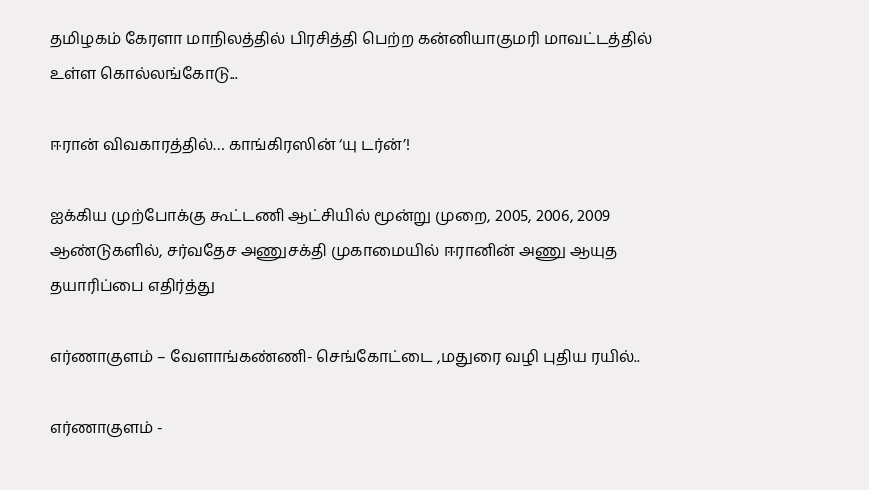தமிழகம் கேரளா மாநிலத்தில் பிரசித்தி பெற்ற கன்னியாகுமரி மாவட்டத்தில் உள்ள கொல்லங்கோடு...

ஈரான் விவகாரத்தில்… காங்கிரஸின் ‘யு டர்ன்’!

ஐக்கிய முற்போக்கு கூட்டணி ஆட்சியில் மூன்று முறை, 2005, 2006, 2009 ஆண்டுகளில், சர்வதேச அணுசக்தி முகாமையில் ஈரானின் அணு ஆயுத தயாரிப்பை எதிர்த்து

எர்ணாகுளம் – வேளாங்கண்ணி- செங்கோட்டை ,மதுரை வழி புதிய ரயில்..

எர்ணாகுளம் -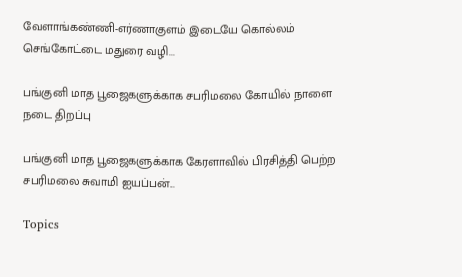வேளாங்கண்ணி-எர்ணாகுளம் இடையே கொல்லம் செங்கோட்டை மதுரை வழி...

பங்குனி மாத பூஜைகளுக்காக சபரிமலை கோயில் நாளை நடை திறப்பு

பங்குனி மாத பூஜைகளுக்காக கேரளாவில் பிரசித்தி பெற்ற சபரிமலை சுவாமி ஐயப்பன்...

Topics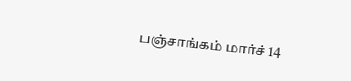பஞ்சாங்கம் மார்ச் 14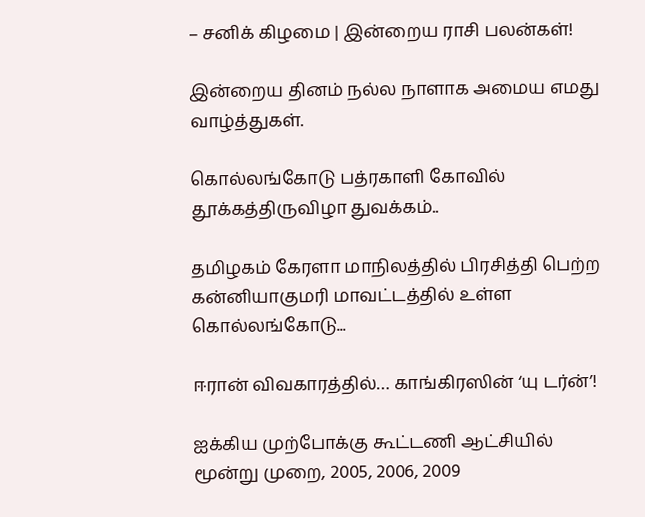– சனிக் கிழமை | இன்றைய ராசி பலன்கள்!

இன்றைய தினம் நல்ல நாளாக அமைய எமது வாழ்த்துகள்.

கொல்லங்கோடு பத்ரகாளி கோவில் தூக்கத்திருவிழா துவக்கம்..

தமிழகம் கேரளா மாநிலத்தில் பிரசித்தி பெற்ற கன்னியாகுமரி மாவட்டத்தில் உள்ள கொல்லங்கோடு...

ஈரான் விவகாரத்தில்… காங்கிரஸின் ‘யு டர்ன்’!

ஐக்கிய முற்போக்கு கூட்டணி ஆட்சியில் மூன்று முறை, 2005, 2006, 2009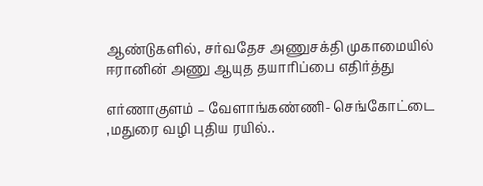ஆண்டுகளில், சர்வதேச அணுசக்தி முகாமையில் ஈரானின் அணு ஆயுத தயாரிப்பை எதிர்த்து

எர்ணாகுளம் – வேளாங்கண்ணி- செங்கோட்டை ,மதுரை வழி புதிய ரயில்..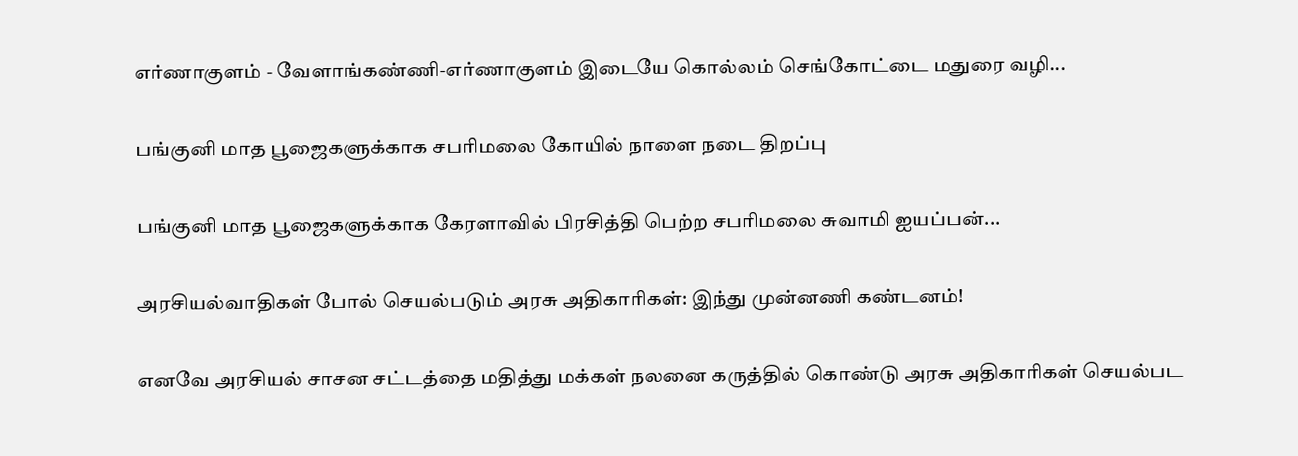எர்ணாகுளம் - வேளாங்கண்ணி-எர்ணாகுளம் இடையே கொல்லம் செங்கோட்டை மதுரை வழி...

பங்குனி மாத பூஜைகளுக்காக சபரிமலை கோயில் நாளை நடை திறப்பு

பங்குனி மாத பூஜைகளுக்காக கேரளாவில் பிரசித்தி பெற்ற சபரிமலை சுவாமி ஐயப்பன்...

அரசியல்வாதிகள் போல் செயல்படும் அரசு அதிகாரிகள்: இந்து முன்னணி கண்டனம்!

எனவே அரசியல் சாசன சட்டத்தை மதித்து மக்கள் நலனை கருத்தில் கொண்டு அரசு அதிகாரிகள் செயல்பட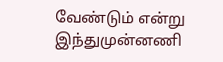வேண்டும் என்று இந்துமுன்னணி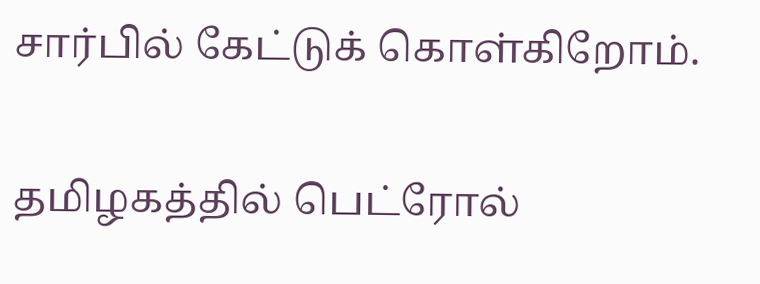சார்பில் கேட்டுக் கொள்கிறோம்.

தமிழகத்தில் பெட்ரோல்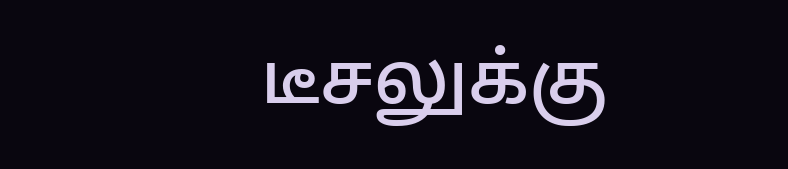டீசலுக்கு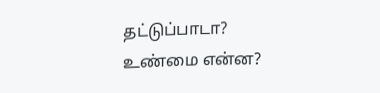தட்டுப்பாடா? உண்மை என்ன?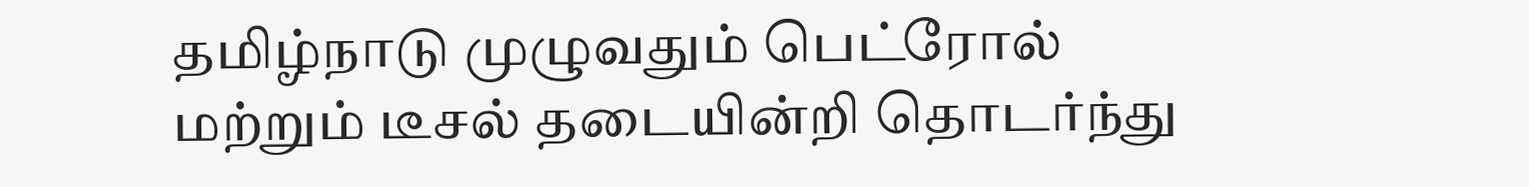தமிழ்நாடு முழுவதும் பெட்ரோல் மற்றும் டீசல் தடையின்றி தொடர்ந்து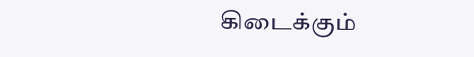கிடைக்கும்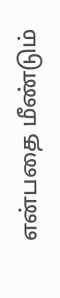என்பதை மீண்டும்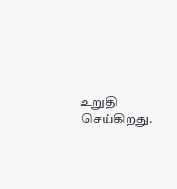உறுதி செய்கிறது.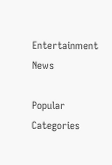Entertainment News

Popular Categories